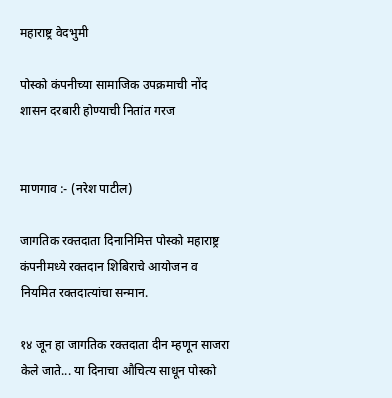महाराष्ट्र वेदभुमी

पोस्को कंपनीच्या सामाजिक उपक्रमाची नोंद शासन दरबारी होण्याची नितांत गरज


माणगाव :- (नरेश पाटील)

जागतिक रक्तदाता दिनानिमित्त पोस्को महाराष्ट्र कंपनीमध्ये रक्तदान शिबिराचे आयोजन व नियमित रक्तदात्यांचा सन्मान.

१४ जून हा जागतिक रक्तदाता दीन म्हणून साजरा केले जाते... या दिनाचा औचित्य साधून पोस्को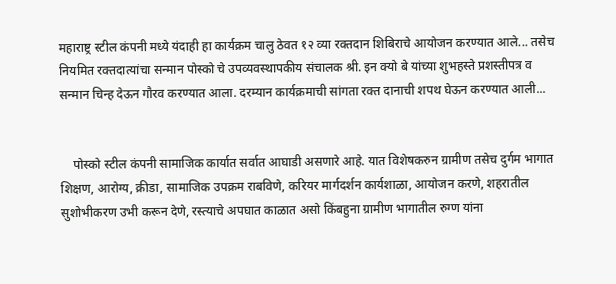महाराष्ट्र स्टील कंपनी मध्ये यंदाही हा कार्यक्रम चालु ठेवत १२ व्या रक्तदान शिबिराचे आयोजन करण्यात आले... तसेच नियमित रक्तदात्यांचा सन्मान पोस्को चे उपव्यवस्थापकीय संचालक श्री. इन क्यो बे यांच्या शुभहस्ते प्रशस्तीपत्र व सन्मान चिन्ह देऊन गौरव करण्यात आला. दरम्यान कार्यक्रमाची सांगता रक्त दानाची शपथ घेऊन करण्यात आली...


    पोस्को स्टील कंपनी सामाजिक कार्यात सर्वात आघाडी असणारे आहे. यात विशेषकरुन ग्रामीण तसेच दुर्गम भागात शिक्षण, आरोग्य, क्रीडा, सामाजिक उपक्रम राबविणे, करियर मार्गदर्शन कार्यशाळा, आयोजन करणे, शहरातील सुशोभीकरण उभी करून देणे, रस्त्याचे अपघात काळात असो किंबहुना ग्रामीण भागातील रुग्ण यांना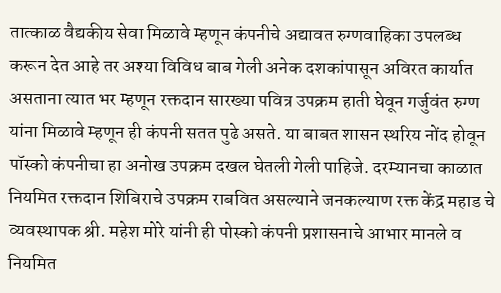तात्काळ वैद्यकीय सेवा मिळावे म्हणून कंपनीचे अद्यावत रुग्णवाहिका उपलब्ध करून देत आहे तर अश्या विविध बाब गेली अनेक दशकांपासून अविरत कार्यात असताना त्यात भर म्हणून रक्तदान सारख्या पवित्र उपक्रम हाती घेवून गर्जुवंत रुग्ण यांना मिळावे म्हणून ही कंपनी सतत पुढे असते. या बाबत शासन स्थरिय नोंद होवून पॉस्को कंपनीचा हा अनोख उपक्रम दखल घेतली गेली पाहिजे. दरम्यानचा काळात नियमित रक्तदान शिबिराचे उपक्रम राबवित असल्याने जनकल्याण रक्त केंद्र महाड चे व्यवस्थापक श्री. महेश मोरे यांनी ही पोस्को कंपनी प्रशासनाचे आभार मानले व नियमित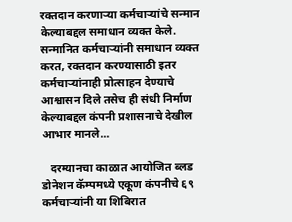रक्तदान करणाऱ्या कर्मचाऱ्यांचे सन्मान केल्याबद्दल समाधान व्यक्त केले. सन्मानित कर्मचाऱ्यांनी समाधान व्यक्त करत, रक्तदान करण्यासाठी इतर कर्मचाऱ्यांनाही प्रोत्साहन देण्याचे आश्वासन दिले तसेच ही संधी निर्माण केल्याबद्दल कंपनी प्रशासनाचे देखील आभार मानले...

   दरम्यानचा काळात आयोजित ब्लड डोनेशन कॅम्पमध्ये एकूण कंपनीचे ६९ कर्मचाऱ्यांनी या शिबिरात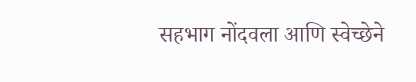सहभाग नोंदवला आणि स्वेच्छेने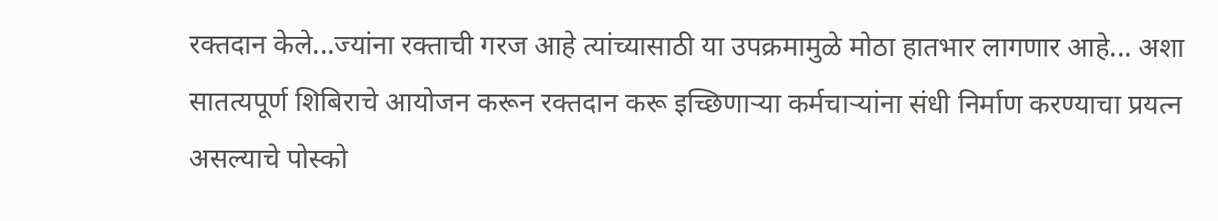रक्तदान केले...ज्यांना रक्ताची गरज आहे त्यांच्यासाठी या उपक्रमामुळे मोठा हातभार लागणार आहे... अशा सातत्यपूर्ण शिबिराचे आयोजन करून रक्तदान करू इच्छिणाऱ्या कर्मचाऱ्यांना संधी निर्माण करण्याचा प्रयत्न असल्याचे पोस्को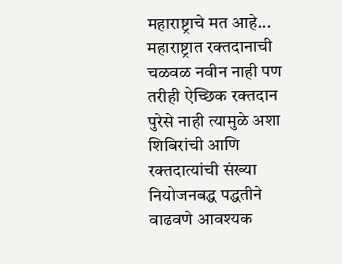महाराष्ट्राचे मत आहे... महाराष्ट्रात रक्तदानाची चळवळ नवीन नाही पण तरीही ऐच्छिक रक्तदान पुरेसे नाही त्यामुळे अशा शिबिरांची आणि रक्तदात्यांची संख्या नियोजनबद्ध पद्धतीने वाढवणे आवश्यक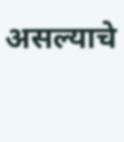असल्याचे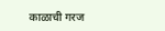काळाची गरज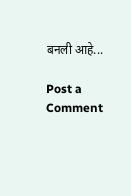बनली आहे...

Post a Comment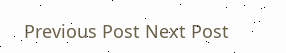Previous Post Next Post